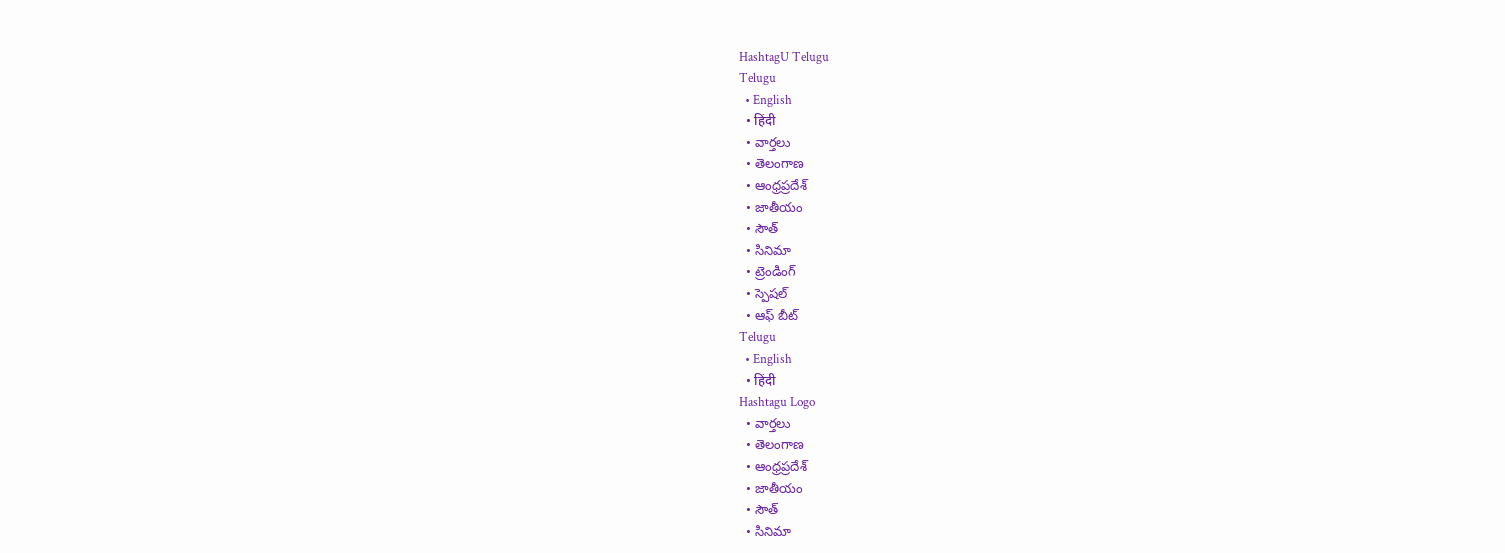HashtagU Telugu
Telugu
  • English
  • हिंदी
  • వార్తలు
  • తెలంగాణ
  • ఆంధ్రప్రదేశ్
  • జాతీయం
  • సౌత్
  • సినిమా
  • ట్రెండింగ్
  • స్పెషల్
  • ఆఫ్ బీట్
Telugu
  • English
  • हिंदी
Hashtagu Logo
  • వార్తలు
  • తెలంగాణ
  • ఆంధ్రప్రదేశ్
  • జాతీయం
  • సౌత్
  • సినిమా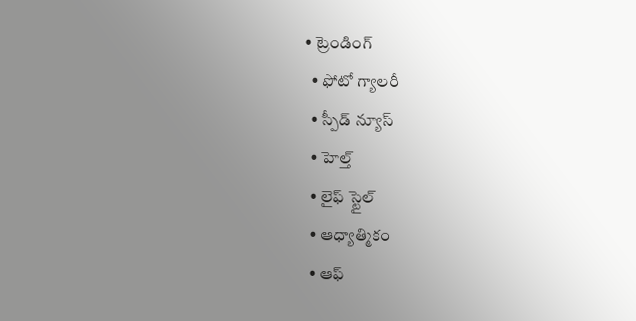• ట్రెండింగ్
  • ఫోటో గ్యాలరీ
  • స్పీడ్ న్యూస్
  • హెల్త్
  • లైఫ్ స్టైల్
  • ఆధ్యాత్మికం
  • ఆఫ్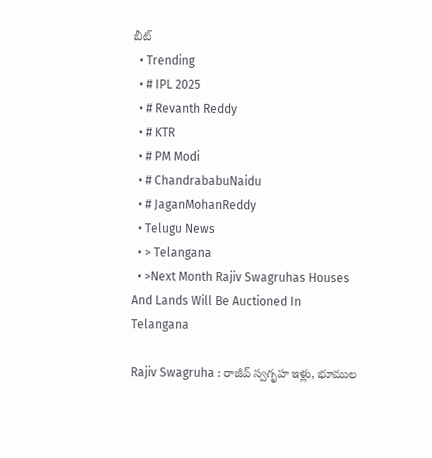బీట్
  • Trending
  • # IPL 2025
  • # Revanth Reddy
  • # KTR
  • # PM Modi
  • # ChandrababuNaidu
  • # JaganMohanReddy
  • Telugu News
  • > Telangana
  • >Next Month Rajiv Swagruhas Houses And Lands Will Be Auctioned In Telangana

Rajiv Swagruha : రాజీవ్‌ స్వగృహ ఇళ్లు, భూముల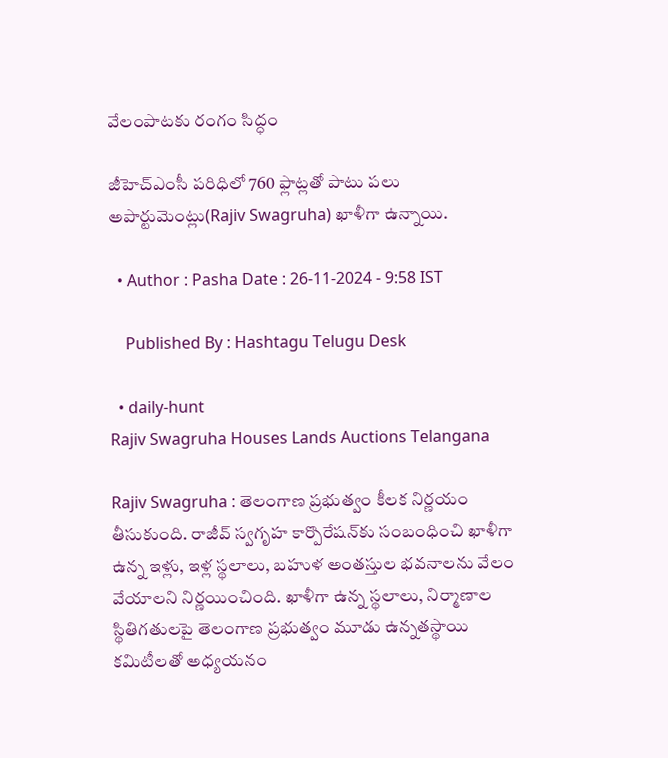వేలంపాటకు రంగం సిద్ధం

జీహెచ్‌ఎంసీ పరిధిలో 760 ఫ్లాట్లతో పాటు పలు అపార్టుమెంట్లు(Rajiv Swagruha) ఖాళీగా ఉన్నాయి.

  • Author : Pasha Date : 26-11-2024 - 9:58 IST

    Published By : Hashtagu Telugu Desk

  • daily-hunt
Rajiv Swagruha Houses Lands Auctions Telangana

Rajiv Swagruha : తెలంగాణ ప్రభుత్వం కీలక నిర్ణయం తీసుకుంది. రాజీవ్‌ స్వగృహ కార్పొరేషన్‌‌కు సంబంధించి ఖాళీగా ఉన్న ఇళ్లు, ఇళ్ల స్థలాలు, బహుళ అంతస్తుల భవనాలను వేలం వేయాలని నిర్ణయించింది. ఖాళీగా ఉన్న స్థలాలు, నిర్మాణాల స్థితిగతులపై తెలంగాణ ప్రభుత్వం మూడు ఉన్నతస్థాయి కమిటీలతో అధ్యయనం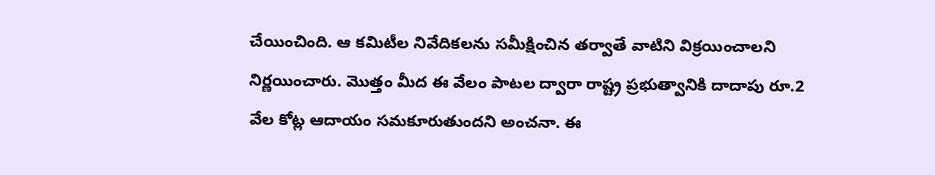చేయించింది. ఆ కమిటీల నివేదికలను సమీక్షించిన తర్వాతే వాటిని విక్రయించాలని నిర్ణయించారు. మొత్తం మీద ఈ వేలం పాటల ద్వారా రాష్ట్ర ప్రభుత్వానికి దాదాపు రూ.2 వేల కోట్ల ఆదాయం సమకూరుతుందని అంచనా. ఈ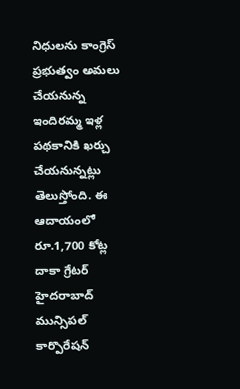నిధులను కాంగ్రెస్ ప్రభుత్వం అమలు చేయనున్న ఇందిరమ్మ ఇళ్ల పథకానికి ఖర్చు చేయనున్నట్లు తెలుస్తోంది. ఈ ఆదాయంలో రూ.1,700 కోట్ల దాకా గ్రేటర్ హైదరాబాద్ మున్సిపల్ కార్పొరేషన్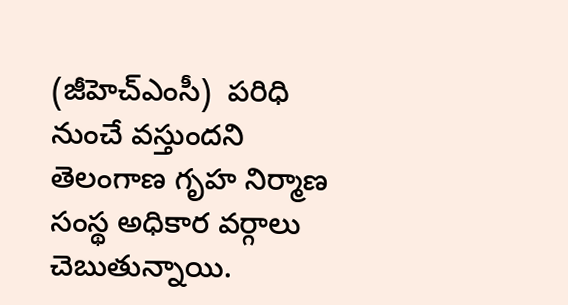(జీహెచ్‌ఎంసీ)  పరిధి నుంచే వస్తుందని తెలంగాణ గృహ నిర్మాణ సంస్థ అధికార వర్గాలు చెబుతున్నాయి.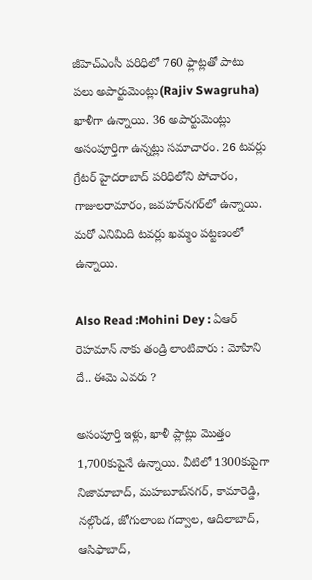జీహెచ్‌ఎంసీ పరిధిలో 760 ఫ్లాట్లతో పాటు పలు అపార్టుమెంట్లు(Rajiv Swagruha) ఖాళీగా ఉన్నాయి. 36 అపార్టుమెంట్లు అసంపూర్తిగా ఉన్నట్లు సమాచారం. 26 టవర్లు గ్రేటర్‌ హైదరాబాద్‌ పరిధిలోని పోచారం, గాజులరామారం, జవహర్‌నగర్‌లో ఉన్నాయి. మరో ఎనిమిది టవర్లు ఖమ్మం పట్టణంలో ఉన్నాయి.

Also Read :Mohini Dey : ఏఆర్ రెహమాన్ నాకు తండ్రి లాంటివారు : మోహిని దే.. ఈమె ఎవరు ?

అసంపూర్తి ఇళ్లు, ఖాళీ ప్లాట్లు మొత్తం 1,700కుపైనే ఉన్నాయి. వీటిలో 1300కుపైగా నిజామాబాద్, మహబూబ్‌నగర్, కామారెడ్డి, నల్గొండ, జోగులాంబ గద్వాల, ఆదిలాబాద్, ఆసిఫాబాద్,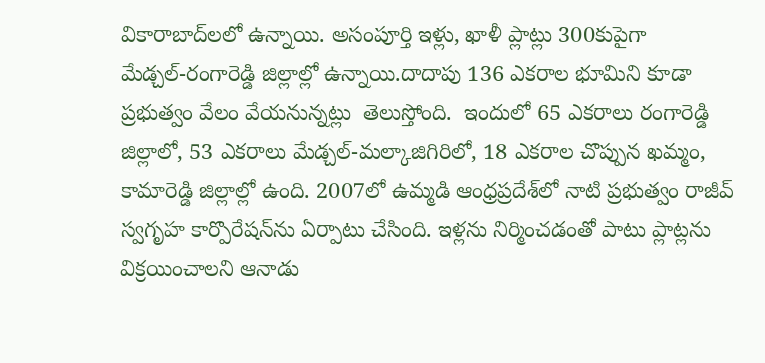వికారాబాద్‌లలో ఉన్నాయి. అసంపూర్తి ఇళ్లు, ఖాళీ ప్లాట్లు 300కుపైగా  మేడ్చల్‌-రంగారెడ్డి జిల్లాల్లో ఉన్నాయి.దాదాపు 136 ఎకరాల భూమిని కూడా ప్రభుత్వం వేలం వేయనున్నట్లు  తెలుస్తోంది.  ఇందులో 65 ఎకరాలు రంగారెడ్డి జిల్లాలో, 53 ఎకరాలు మేడ్చల్‌-మల్కాజిగిరిలో, 18 ఎకరాల చొప్పున ఖమ్మం, కామారెడ్డి జిల్లాల్లో ఉంది. 2007లో ఉమ్మడి ఆంధ్రప్రదేశ్‌లో నాటి ప్రభుత్వం రాజీవ్‌ స్వగృహ కార్పొరేషన్‌‌ను ఏర్పాటు చేసింది. ఇళ్లను నిర్మించడంతో పాటు ప్లాట్లను విక్రయించాలని ఆనాడు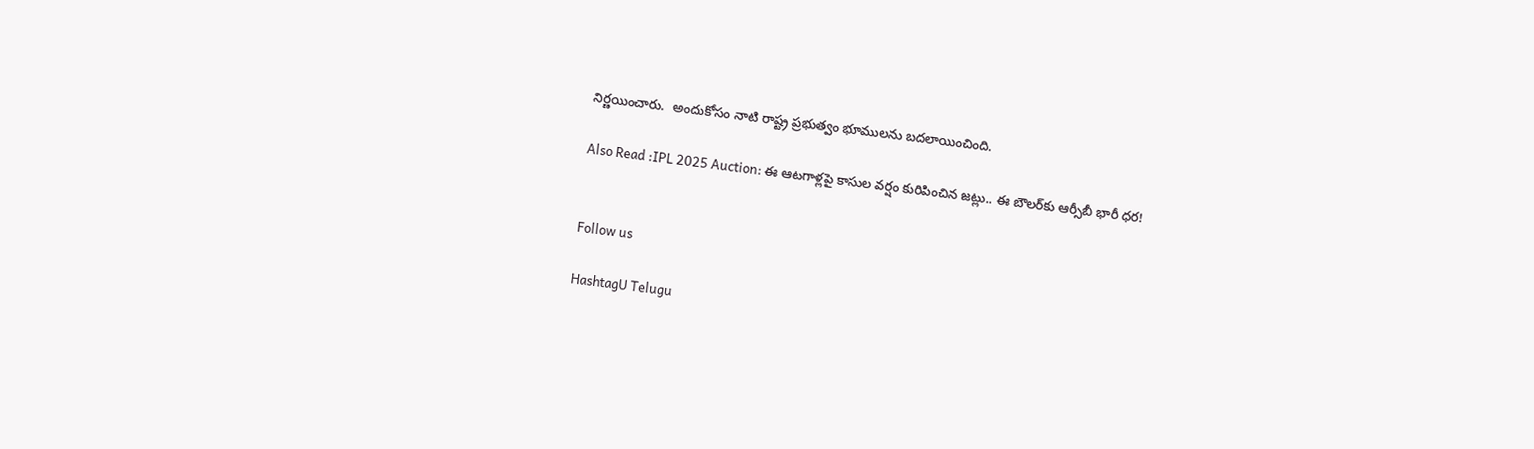నిర్ణయించారు.  అందుకోసం నాటి రాష్ట్ర ప్రభుత్వం భూములను బదలాయించింది.

Also Read :IPL 2025 Auction: ఈ ఆటగాళ్ల‌పై కాసుల వ‌ర్షం కురిపించిన జ‌ట్లు.. ఈ బౌల‌ర్‌కు ఆర్సీబీ భారీ ధ‌ర‌!


Follow us

HashtagU Telugu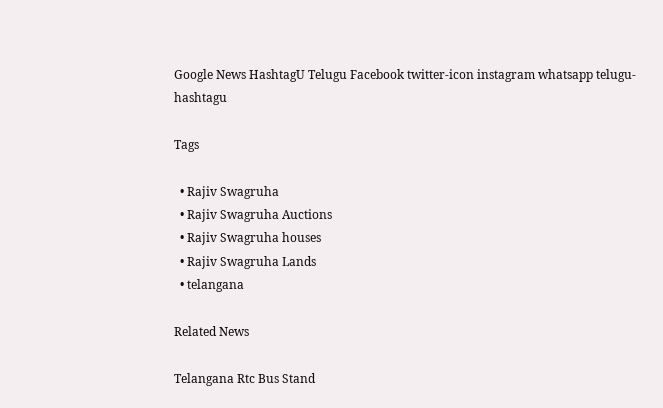Google News HashtagU Telugu Facebook twitter-icon instagram whatsapp telugu-hashtagu

Tags

  • Rajiv Swagruha
  • Rajiv Swagruha Auctions
  • Rajiv Swagruha houses
  • Rajiv Swagruha Lands
  • telangana

Related News

Telangana Rtc Bus Stand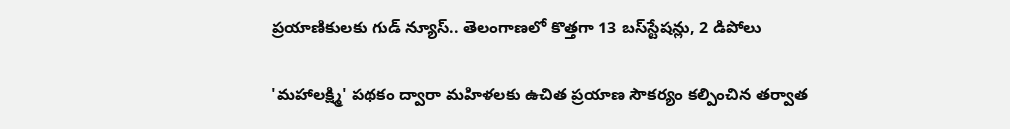ప్రయాణికులకు గుడ్ న్యూస్.. తెలంగాణలో కొత్తగా 13 బస్‌స్టేషన్లు, 2 డిపోలు

'మహాలక్ష్మి' పథకం ద్వారా మహిళలకు ఉచిత ప్రయాణ సౌకర్యం కల్పించిన తర్వాత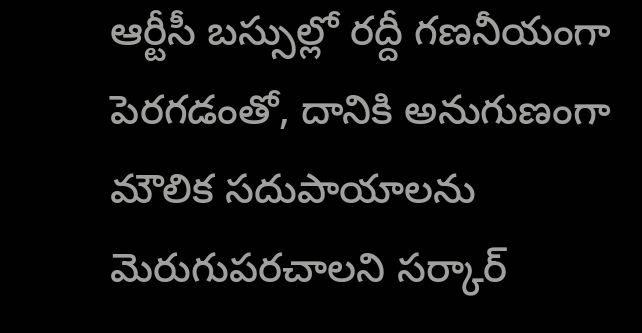ఆర్టీసీ బస్సుల్లో రద్దీ గణనీయంగా పెరగడంతో, దానికి అనుగుణంగా మౌలిక సదుపాయాలను మెరుగుపరచాలని సర్కార్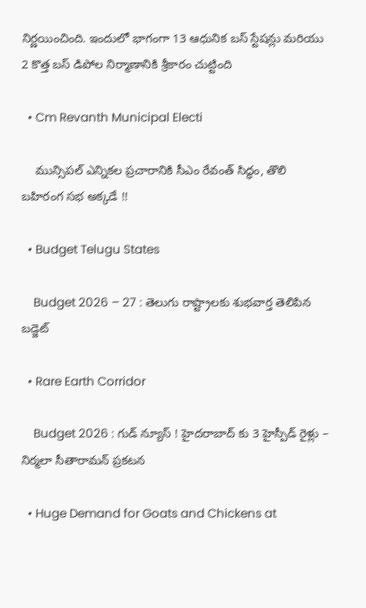నిర్ణయించింది. ఇందులో భాగంగా 13 ఆధునిక బస్ స్టేషన్లు మరియు 2 కొత్త బస్ డిపోల నిర్మాణానికి శ్రీకారం చుట్టింది

  • Cm Revanth Municipal Electi

    మున్సిపల్ ఎన్నికల ప్రచారానికి సీఎం రేవంత్ సిద్ధం, తొలి బహిరంగ సభ అక్కడే !!

  • Budget Telugu States

    Budget 2026 – 27 : తెలుగు రాష్ట్రాలకు శుభవార్త తెలిపిన బడ్జెట్

  • Rare Earth Corridor

    Budget 2026 : గుడ్ న్యూస్ ! హైదరాబాద్ కు 3 హైస్పీడ్ రైళ్లు – నిర్మలా సీతారామన్ ప్రకటన

  • Huge Demand for Goats and Chickens at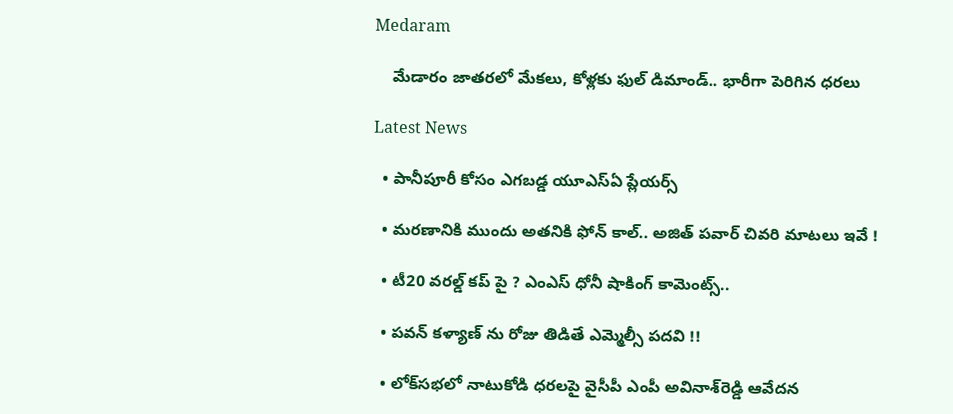Medaram

    మేడారం జాతరలో మేకలు, కోళ్లకు ఫుల్ డిమాండ్.. భారీగా పెరిగిన ధరలు

Latest News

  • పానీపూరీ కోసం ఎగబడ్డ యూఎస్ఏ ప్లేయర్స్

  • మరణానికి ముందు అతనికి ఫోన్ కాల్.. అజిత్ పవార్ చివరి మాటలు ఇవే !

  • టీ20 వరల్డ్ కప్ పై ? ఎంఎస్ ధోనీ షాకింగ్ కామెంట్స్..

  • పవన్ కళ్యాణ్ ను రోజు తిడితే ఎమ్మెల్సీ పదవి !!

  • లోక్‌సభలో నాటుకోడి ధరలపై వైసీపీ ఎంపీ అవినాశ్‌రెడ్డి ఆవేదన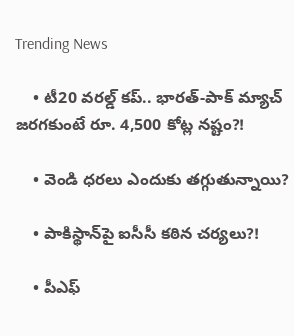Trending News

    • టీ20 వరల్డ్ కప్‌.. భారత్-పాక్ మ్యాచ్ జ‌ర‌గ‌కుంటే రూ. 4,500 కోట్ల న‌ష్టం?!

    • వెండి ధరలు ఎందుకు తగ్గుతున్నాయి?

    • పాకిస్థాన్‌పై ఐసీసీ క‌ఠిన చ‌ర్య‌లు?!

    • పీఎఫ్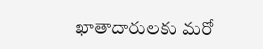ఖాతాదారుల‌కు మ‌రో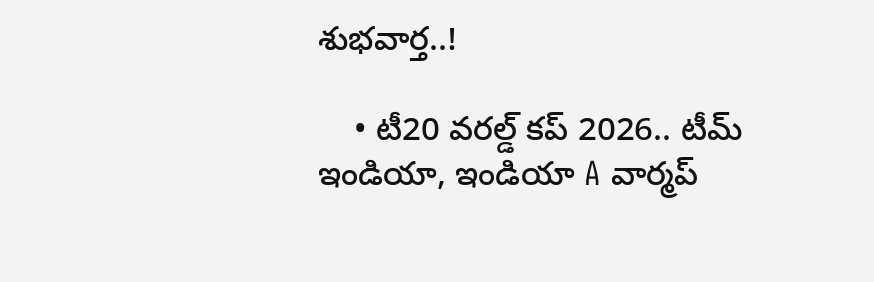శుభ‌వార్త‌..!

    • టీ20 వరల్డ్ కప్ 2026.. టీమ్ ఇండియా, ఇండియా A వార్మప్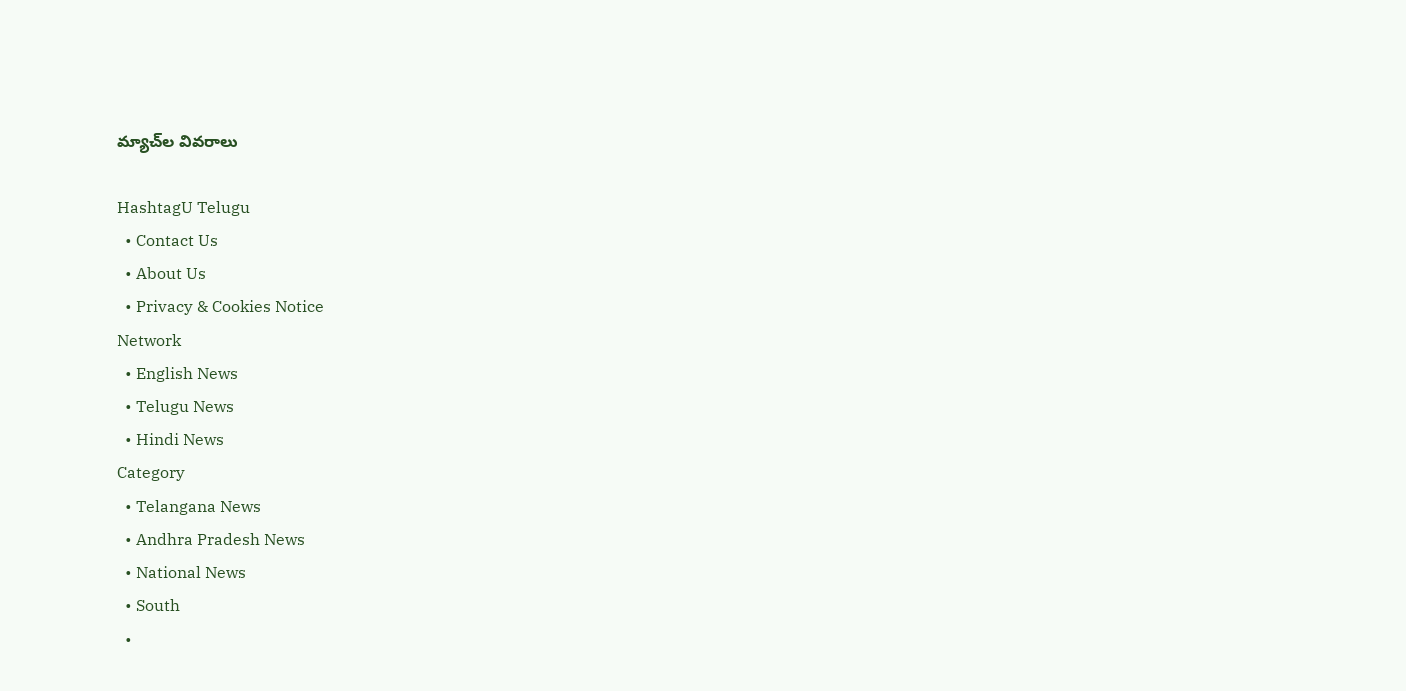మ్యాచ్‌ల వివరాలు

HashtagU Telugu
  • Contact Us
  • About Us
  • Privacy & Cookies Notice
Network
  • English News
  • Telugu News
  • Hindi News
Category
  • Telangana News
  • Andhra Pradesh News
  • National News
  • South
  •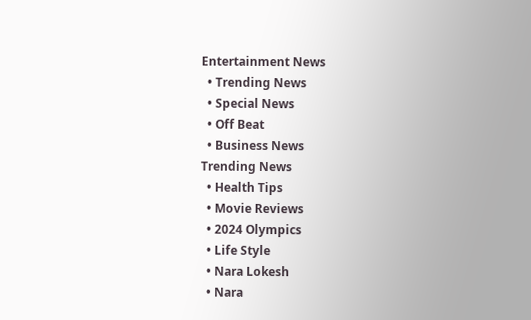Entertainment News
  • Trending News
  • Special News
  • Off Beat
  • Business News
Trending News
  • Health Tips
  • Movie Reviews
  • 2024 Olympics
  • Life Style
  • Nara Lokesh
  • Nara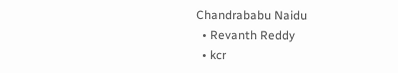Chandrababu Naidu
  • Revanth Reddy
  • kcr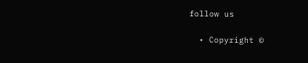follow us

  • Copyright ©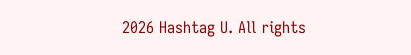2026 Hashtag U. All rights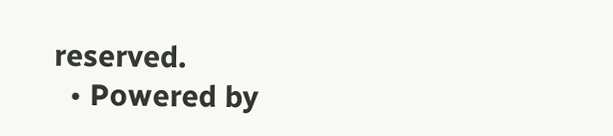reserved.
  • Powered by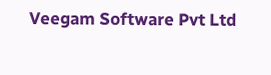Veegam Software Pvt Ltd